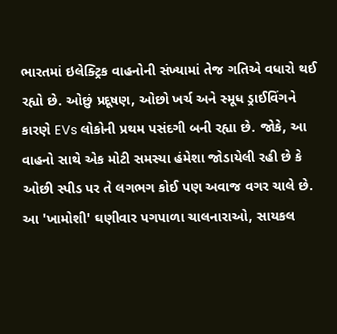ભારતમાં ઇલેક્ટ્રિક વાહનોની સંખ્યામાં તેજ ગતિએ વધારો થઈ રહ્યો છે. ઓછું પ્રદૂષણ, ઓછો ખર્ચ અને સ્મૂધ ડ્રાઈવિંગને કારણે EVs લોકોની પ્રથમ પસંદગી બની રહ્યા છે. જોકે, આ વાહનો સાથે એક મોટી સમસ્યા હંમેશા જોડાયેલી રહી છે કે ઓછી સ્પીડ પર તે લગભગ કોઈ પણ અવાજ વગર ચાલે છે. આ 'ખામોશી' ઘણીવાર પગપાળા ચાલનારાઓ, સાયકલ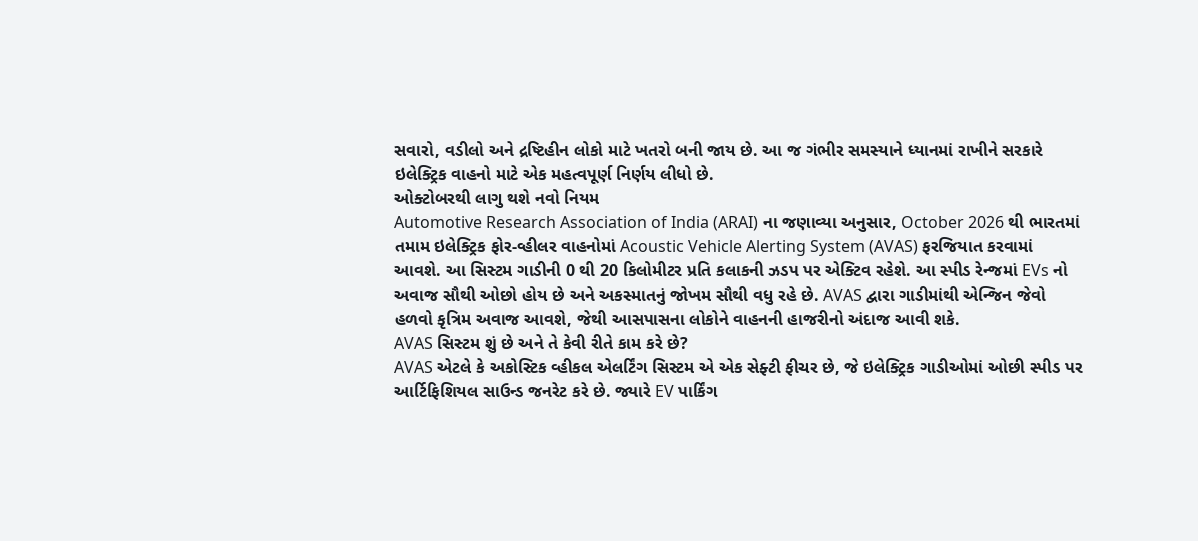સવારો, વડીલો અને દ્રષ્ટિહીન લોકો માટે ખતરો બની જાય છે. આ જ ગંભીર સમસ્યાને ધ્યાનમાં રાખીને સરકારે ઇલેક્ટ્રિક વાહનો માટે એક મહત્વપૂર્ણ નિર્ણય લીધો છે.
ઓક્ટોબરથી લાગુ થશે નવો નિયમ
Automotive Research Association of India (ARAI) ના જણાવ્યા અનુસાર, October 2026 થી ભારતમાં તમામ ઇલેક્ટ્રિક ફોર-વ્હીલર વાહનોમાં Acoustic Vehicle Alerting System (AVAS) ફરજિયાત કરવામાં આવશે. આ સિસ્ટમ ગાડીની 0 થી 20 કિલોમીટર પ્રતિ કલાકની ઝડપ પર એક્ટિવ રહેશે. આ સ્પીડ રેન્જમાં EVs નો અવાજ સૌથી ઓછો હોય છે અને અકસ્માતનું જોખમ સૌથી વધુ રહે છે. AVAS દ્વારા ગાડીમાંથી એન્જિન જેવો હળવો કૃત્રિમ અવાજ આવશે, જેથી આસપાસના લોકોને વાહનની હાજરીનો અંદાજ આવી શકે.
AVAS સિસ્ટમ શું છે અને તે કેવી રીતે કામ કરે છે?
AVAS એટલે કે અકોસ્ટિક વ્હીકલ એલર્ટિંગ સિસ્ટમ એ એક સેફ્ટી ફીચર છે, જે ઇલેક્ટ્રિક ગાડીઓમાં ઓછી સ્પીડ પર આર્ટિફિશિયલ સાઉન્ડ જનરેટ કરે છે. જ્યારે EV પાર્કિંગ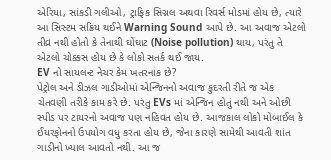એરિયા, સાંકડી ગલીઓ, ટ્રાફિક સિગ્નલ અથવા રિવર્સ મોડમાં હોય છે, ત્યારે આ સિસ્ટમ સક્રિય થઈને Warning Sound આપે છે. આ અવાજ એટલો તીવ્ર નથી હોતો કે તેનાથી ઘોંઘાટ (Noise pollution) થાય, પરંતુ તે એટલો ચોક્કસ હોય છે કે લોકો સતર્ક થઈ જાય.
EV નો સાયલન્ટ નેચર કેમ ખતરનાક છે?
પેટ્રોલ અને ડીઝલ ગાડીઓમાં એન્જિનનો અવાજ કુદરતી રીતે જ એક ચેતવણી તરીકે કામ કરે છે. પરંતુ EVs માં એન્જિન હોતું નથી અને ઓછી સ્પીડ પર ટાયરનો અવાજ પણ નહિવત હોય છે. આજકાલ લોકો મોબાઈલ કે ઈયરફોનનો ઉપયોગ વધુ કરતા હોય છે, જેના કારણે સામેથી આવતી શાંત ગાડીનો ખ્યાલ આવતો નથી. આ જ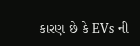કારણ છે કે EVs ની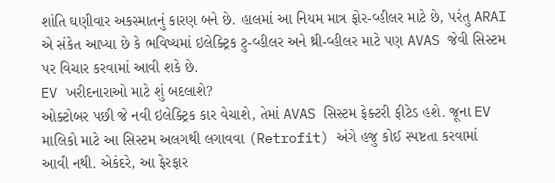શાંતિ ઘણીવાર અકસ્માતનું કારણ બને છે. હાલમાં આ નિયમ માત્ર ફોર-વ્હીલર માટે છે, પરંતુ ARAI એ સંકેત આપ્યા છે કે ભવિષ્યમાં ઇલેક્ટ્રિક ટુ-વ્હીલર અને થ્રી-વ્હીલર માટે પણ AVAS જેવી સિસ્ટમ પર વિચાર કરવામાં આવી શકે છે.
EV ખરીદનારાઓ માટે શું બદલાશે?
ઓક્ટોબર પછી જે નવી ઇલેક્ટ્રિક કાર વેચાશે, તેમાં AVAS સિસ્ટમ ફેક્ટરી ફીટેડ હશે. જૂના EV માલિકો માટે આ સિસ્ટમ અલગથી લગાવવા (Retrofit) અંગે હજુ કોઈ સ્પષ્ટતા કરવામાં આવી નથી. એકંદરે, આ ફેરફાર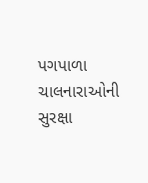પગપાળા ચાલનારાઓની સુરક્ષા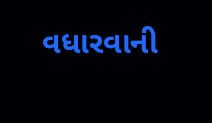વધારવાની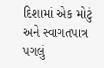દિશામાં એક મોટું અને સ્વાગતપાત્ર પગલું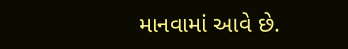માનવામાં આવે છે.